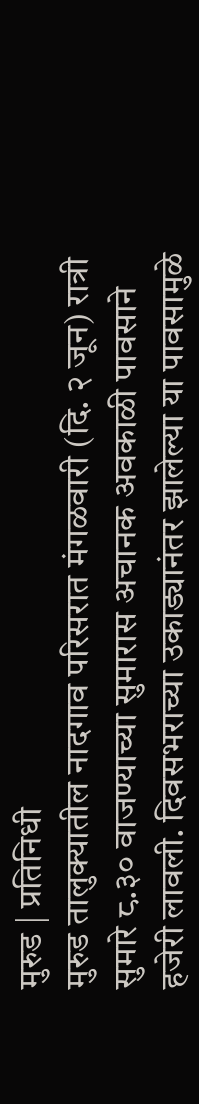मुरुड | प्रतिनिधी
मुरुड तालुक्यातील नादगाव परिसरात मंगळवारी (दि. २ जून) रात्री सुमारे ८.३० वाजण्याच्या सुमारास अचानक अवकाळी पावसाने हजेरी लावली. दिवसभराच्या उकाड्यानंतर झालेल्या या पावसामुळे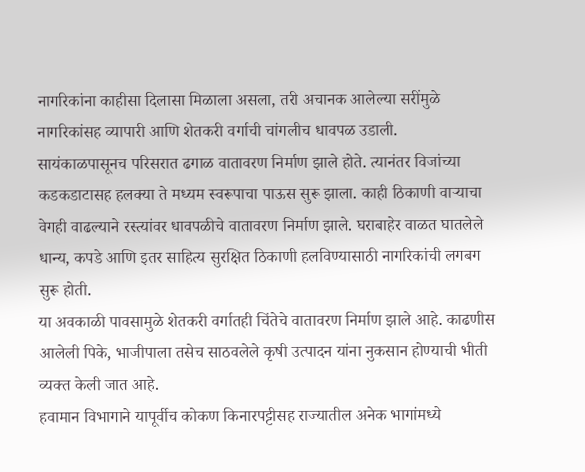नागरिकांना काहीसा दिलासा मिळाला असला, तरी अचानक आलेल्या सरींमुळे नागरिकांसह व्यापारी आणि शेतकरी वर्गाची चांगलीच धावपळ उडाली.
सायंकाळपासूनच परिसरात ढगाळ वातावरण निर्माण झाले होते. त्यानंतर विजांच्या कडकडाटासह हलक्या ते मध्यम स्वरूपाचा पाऊस सुरू झाला. काही ठिकाणी वाऱ्याचा वेगही वाढल्याने रस्त्यांवर धावपळीचे वातावरण निर्माण झाले. घराबाहेर वाळत घातलेले धान्य, कपडे आणि इतर साहित्य सुरक्षित ठिकाणी हलविण्यासाठी नागरिकांची लगबग सुरू होती.
या अवकाळी पावसामुळे शेतकरी वर्गातही चिंतेचे वातावरण निर्माण झाले आहे. काढणीस आलेली पिके, भाजीपाला तसेच साठवलेले कृषी उत्पादन यांना नुकसान होण्याची भीती व्यक्त केली जात आहे.
हवामान विभागाने यापूर्वीच कोकण किनारपट्टीसह राज्यातील अनेक भागांमध्ये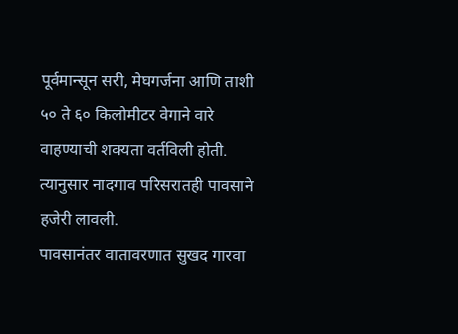पूर्वमान्सून सरी, मेघगर्जना आणि ताशी ५० ते ६० किलोमीटर वेगाने वारे वाहण्याची शक्यता वर्तविली होती. त्यानुसार नादगाव परिसरातही पावसाने हजेरी लावली.
पावसानंतर वातावरणात सुखद गारवा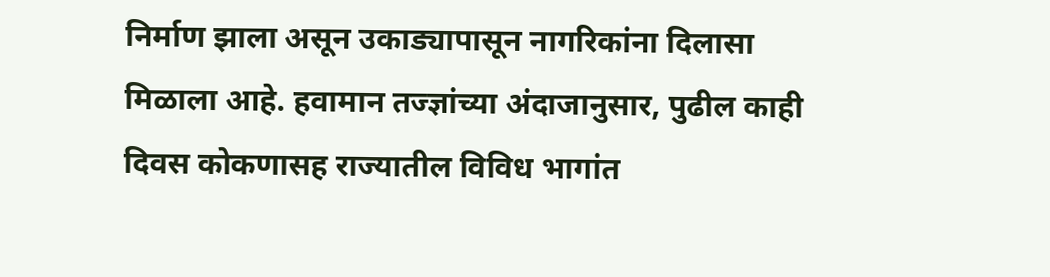निर्माण झाला असून उकाड्यापासून नागरिकांना दिलासा मिळाला आहे. हवामान तज्ज्ञांच्या अंदाजानुसार, पुढील काही दिवस कोकणासह राज्यातील विविध भागांत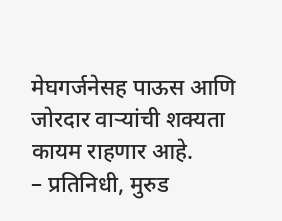मेघगर्जनेसह पाऊस आणि जोरदार वाऱ्यांची शक्यता कायम राहणार आहे.
– प्रतिनिधी, मुरुड